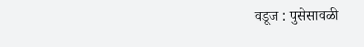वडूज : पुसेसावळी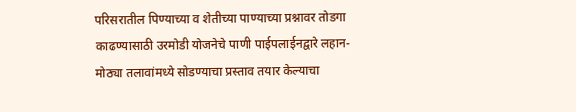परिसरातील पिण्याच्या व शेतीच्या पाण्याच्या प्रश्नावर तोडगा काढण्यासाठी उरमोडी योजनेचे पाणी पाईपलाईनद्वारे लहान-मोठ्या तलावांमध्ये सोडण्याचा प्रस्ताव तयार केल्याचा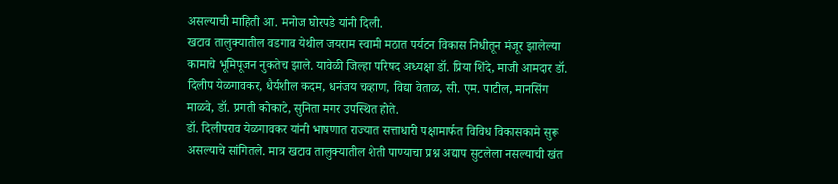असल्याची माहिती आ. मनोज घोरपडे यांनी दिली.
खटाव तालुक्यातील वडगाव येथील जयराम स्वामी मठात पर्यटन विकास निधीतून मंजूर झालेल्या कामाचे भूमिपूजन नुकतेच झाले. यावेळी जिल्हा परिषद अध्यक्षा डॉ. प्रिया शिंदे, माजी आमदार डॉ. दिलीप येळगावकर, धैर्यशील कदम, धनंजय चव्हाण, विद्या वेताळ, सी. एम. पाटील, मानसिंग माळवे, डॉ. प्रगती कोकाटे, सुनिता मगर उपस्थित होते.
डॉ. दिलीपराव येळगावकर यांनी भाषणात राज्यात सत्ताधारी पक्षामार्फत विविध विकासकामे सुरू असल्याचे सांगितले. मात्र खटाव तालुक्यातील शेती पाण्याचा प्रश्न अद्याप सुटलेला नसल्याची खंत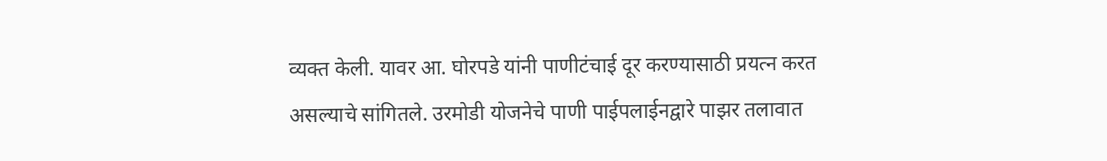व्यक्त केली. यावर आ. घोरपडे यांनी पाणीटंचाई दूर करण्यासाठी प्रयत्न करत असल्याचे सांगितले. उरमोडी योजनेचे पाणी पाईपलाईनद्वारे पाझर तलावात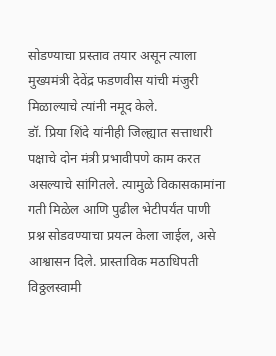सोडण्याचा प्रस्ताव तयार असून त्याला मुख्यमंत्री देवेंद्र फडणवीस यांची मंजुरी मिळाल्याचे त्यांनी नमूद केले.
डॉ. प्रिया शिंदे यांनीही जिल्ह्यात सत्ताधारी पक्षाचे दोन मंत्री प्रभावीपणे काम करत असल्याचे सांगितले. त्यामुळे विकासकामांना गती मिळेल आणि पुढील भेटीपर्यंत पाणी प्रश्न सोडवण्याचा प्रयत्न केला जाईल, असे आश्वासन दिले. प्रास्ताविक मठाधिपती विठ्ठलस्वामी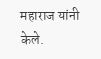महाराज यांनी केले.